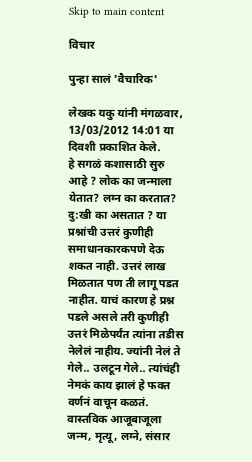Skip to main content

विचार

पुन्हा सालं 'वैचारिक'

लेखक यकु यांनी मंगळवार, 13/03/2012 14:01 या दिवशी प्रकाशित केले.
हे सगळं कशासाठी सुरु आहे ? लोक का जन्माला येतात? लग्न का करतात? दु:खी का असतात ? या प्रश्नांची उत्तरं कुणीही समाधानकारकपणे देऊ शकत नाही. उत्तरं लाख मिळतात पण ती लागू पडत नाहीत. याचं कारण हे प्रश्न पडले असले तरी कुणीही उत्तरं मिळेपर्यंत त्यांना तडीस नेलेलं नाहीय. ज्यांनी नेलं ते गेले.. उलटून गेले.. त्यांचंही नेमकं काय झालं हे फक्त वर्णनं वाचून कळतं. वास्तविक आजूबाजूला जन्म, मृत्यू, लग्ने, संसार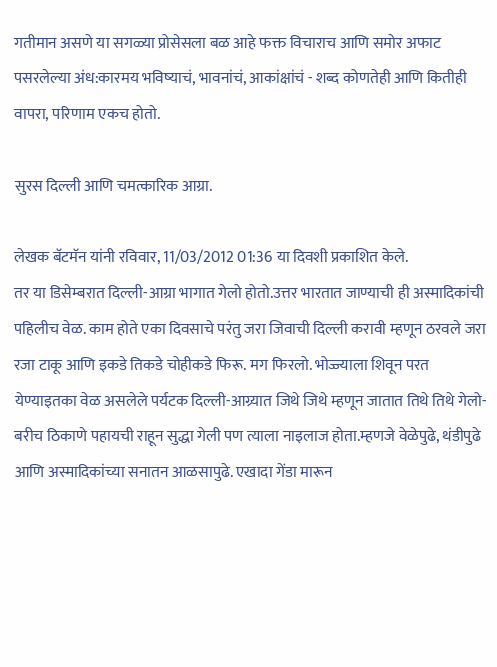गतीमान असणे या सगळ्या प्रोसेसला बळ आहे फक्त विचाराच आणि समोर अफाट पसरलेल्या अंध:कारमय भविष्‍याचं, भावनांचं, आकांक्षांचं - शब्द कोणतेही आणि कितीही वापरा, परिणाम एकच होतो.

सुरस दिल्ली आणि चमत्कारिक आग्रा.

लेखक बॅटमॅन यांनी रविवार, 11/03/2012 01:36 या दिवशी प्रकाशित केले.
तर या डिसेम्बरात दिल्ली-आग्रा भागात गेलो होतो.उत्तर भारतात जाण्याची ही अस्मादिकांची पहिलीच वेळ. काम होते एका दिवसाचे परंतु जरा जिवाची दिल्ली करावी म्हणून ठरवले जरा रजा टाकू आणि इकडे तिकडे चोहीकडे फिरू. मग फिरलो. भोज्ज्याला शिवून परत येण्याइतका वेळ असलेले पर्यटक दिल्ली-आग्र्यात जिथे जिथे म्हणून जातात तिथे तिथे गेलो-बरीच ठिकाणे पहायची राहून सुद्धा गेली पण त्याला नाइलाज होता.म्हणजे वेळेपुढे, थंडीपुढे आणि अस्मादिकांच्या सनातन आळसापुढे. एखादा गेंडा मारून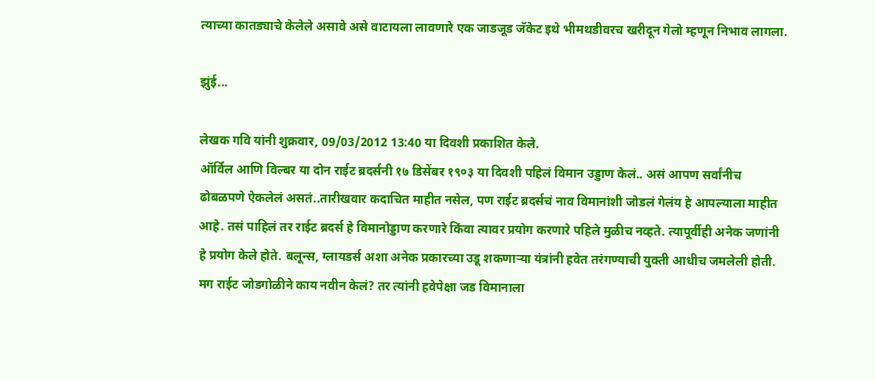त्याच्या कातड्याचे केलेले असावे असे वाटायला लावणारे एक जाडजूड जॅकेट इथे भीमथडीवरच खरीदून गेलो म्हणून निभाव लागला.

झुंई...

लेखक गवि यांनी शुक्रवार, 09/03/2012 13:40 या दिवशी प्रकाशित केले.
ऑर्विल आणि विल्बर या दोन राईट ब्रदर्सनी १७ डिसेंबर १९०३ या दिवशी पहिलं विमान उड्डाण केलं.. असं आपण सर्वांनीच ढोबळपणे ऐकलेलं असतं..तारीखवार कदाचित माहीत नसेल, पण राईट ब्रदर्सचं नाव विमानांशी जोडलं गेलंय हे आपल्याला माहीत आहे. तसं पाहिलं तर राईट ब्रदर्स हे विमानोड्डाण करणारे किंवा त्यावर प्रयोग करणारे पहिले मुळीच नव्हते. त्यापूर्वीही अनेक जणांनी हे प्रयोग केले होते. बलून्स, ग्लायडर्स अशा अनेक प्रकारच्या उडू शकणार्‍या यंत्रांनी हवेत तरंगण्याची युक्ती आधीच जमलेली होती. मग राईट जोडगोळीने काय नवीन केलं? तर त्यांनी हवेपेक्षा जड विमानाला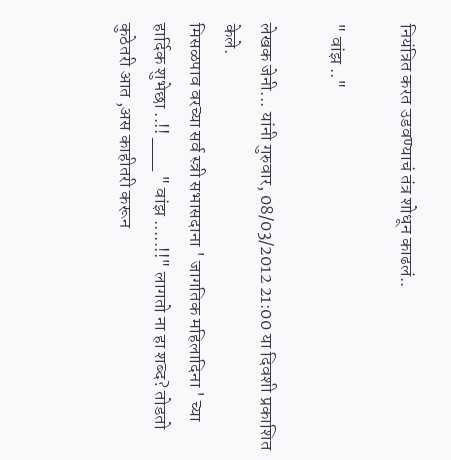नियंत्रित करत उडवण्याचं तंत्र शोधून काढलं..

" वांझ .."

लेखक जेनी... यांनी गुरुवार, 08/03/2012 21:00 या दिवशी प्रकाशित केले.
मिसळपाव वरच्या सर्व स्त्री सभासदाना ' जागतिक महिलादिना ' च्या हार्दिक शुभेछा ..!! ___ " वांझ .....!!" लागतो ना हा शब्द? तोडतो कुठेतरी आत ,अस काहीतरी करून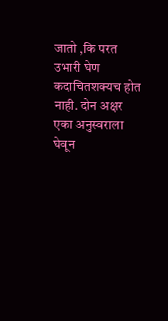जातो ,कि परत उभारी घेण कदाचितशक्यच होत नाही. दोन अक्षर एका अनुस्वराला घेवून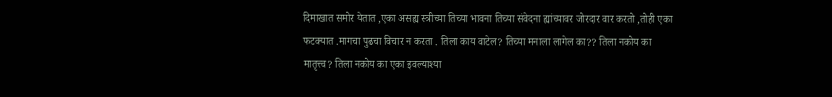दिमाखात समोर येतात ,एका असह्य स्त्रीच्या तिच्या भावना तिच्या संवेदना ह्यांच्यावर जोरदार वार करतो ,तोही एका फटक्यात .मागचा पुढचा विचार न करता . तिला काय वाटेल? तिच्या मनाला लागेल का?? तिला नकोय का मातृत्त्व? तिला नकोय का एका इवल्याश्या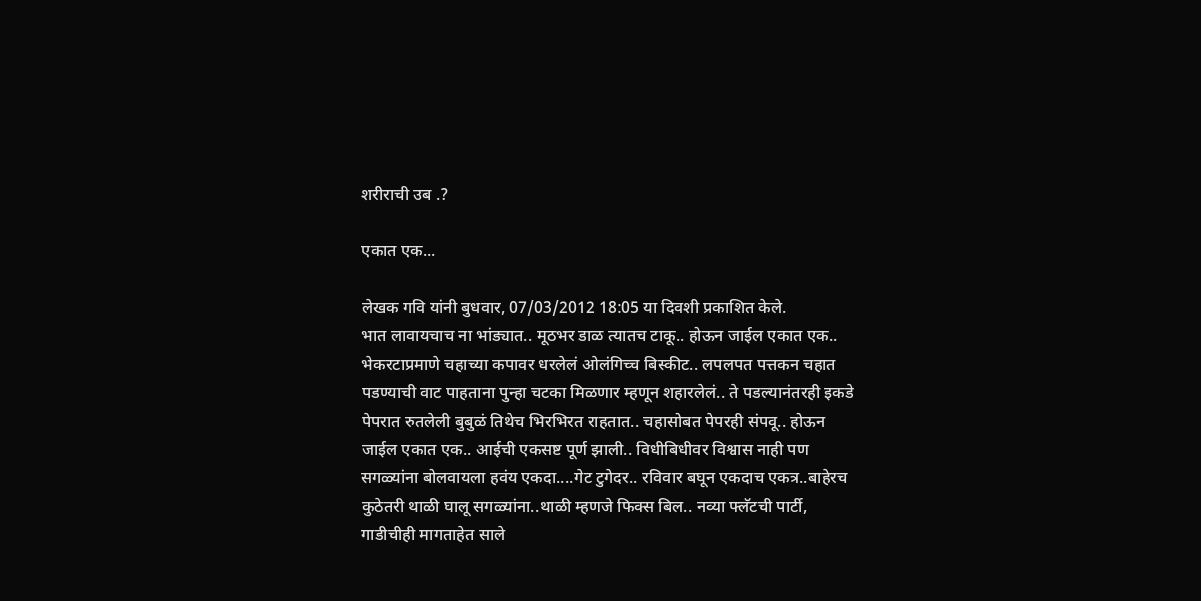शरीराची उब .?

एकात एक...

लेखक गवि यांनी बुधवार, 07/03/2012 18:05 या दिवशी प्रकाशित केले.
भात लावायचाच ना भांड्यात.. मूठभर डाळ त्यातच टाकू.. होऊन जाईल एकात एक.. भेकरटाप्रमाणे चहाच्या कपावर धरलेलं ओलंगिच्च बिस्कीट.. लपलपत पत्तकन चहात पडण्याची वाट पाहताना पुन्हा चटका मिळणार म्हणून शहारलेलं.. ते पडल्यानंतरही इकडे पेपरात रुतलेली बुबुळं तिथेच भिरभिरत राहतात.. चहासोबत पेपरही संपवू.. होऊन जाईल एकात एक.. आईची एकसष्ट पूर्ण झाली.. विधीबिधीवर विश्वास नाही पण सगळ्यांना बोलवायला हवंय एकदा....गेट टुगेदर.. रविवार बघून एकदाच एकत्र..बाहेरच कुठेतरी थाळी घालू सगळ्यांना..थाळी म्हणजे फिक्स बिल.. नव्या फ्लॅटची पार्टी, गाडीचीही मागताहेत साले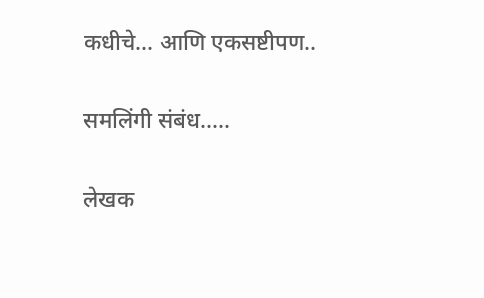कधीचे... आणि एकसष्टीपण..

समलिंगी संबंध.....

लेखक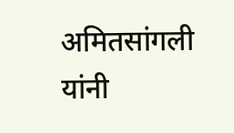अमितसांगली यांनी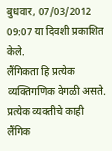बुधवार, 07/03/2012 09:07 या दिवशी प्रकाशित केले.
लैंगिकता हि प्रत्येक व्यक्तिगणिक वेगळी असते. प्रत्येक व्यक्तीचे काही लैंगिक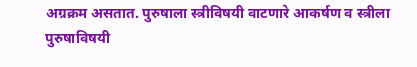अग्रक्रम असतात. पुरुषाला स्त्रीविषयी वाटणारे आकर्षण व स्त्रीला पुरुषाविषयी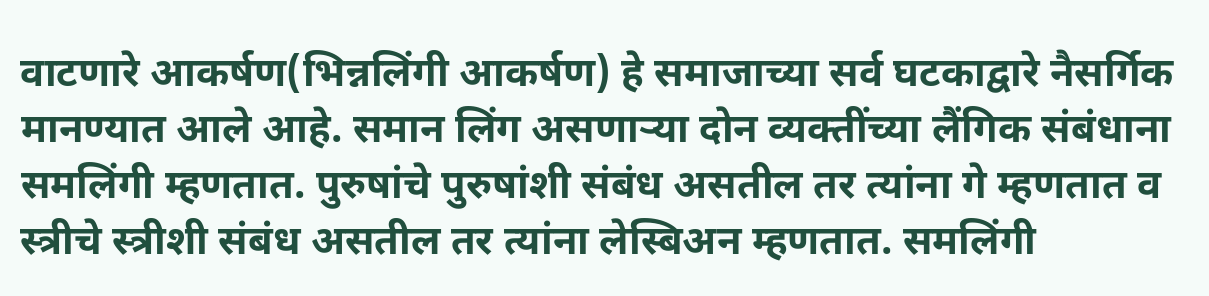वाटणारे आकर्षण(भिन्नलिंगी आकर्षण) हे समाजाच्या सर्व घटकाद्वारे नैसर्गिक मानण्यात आले आहे. समान लिंग असणाऱ्या दोन व्यक्तींच्या लैंगिक संबंधाना समलिंगी म्हणतात. पुरुषांचे पुरुषांशी संबंध असतील तर त्यांना गे म्हणतात व स्त्रीचे स्त्रीशी संबंध असतील तर त्यांना लेस्बिअन म्हणतात. समलिंगी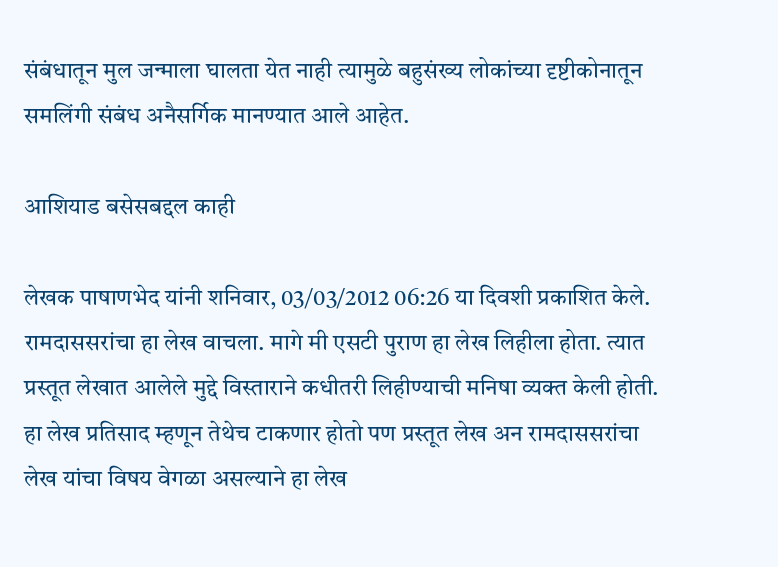संबंधातून मुल जन्माला घालता येत नाही त्यामुळे बहुसंख्य लोकांच्या दृष्टीकोनातून समलिंगी संबंध अनैसर्गिक मानण्यात आले आहेत.

आशियाड बसेसबद्दल काही

लेखक पाषाणभेद यांनी शनिवार, 03/03/2012 06:26 या दिवशी प्रकाशित केले.
रामदाससरांचा हा लेख वाचला. मागे मी एसटी पुराण हा लेख लिहीला होता. त्यात प्रस्तूत लेखात आलेले मुद्दे विस्ताराने कधीतरी लिहीण्याची मनिषा व्यक्त केली होती. हा लेख प्रतिसाद म्हणून तेथेच टाकणार होतो पण प्रस्तूत लेख अन रामदाससरांचा लेख यांचा विषय वेगळा असल्याने हा लेख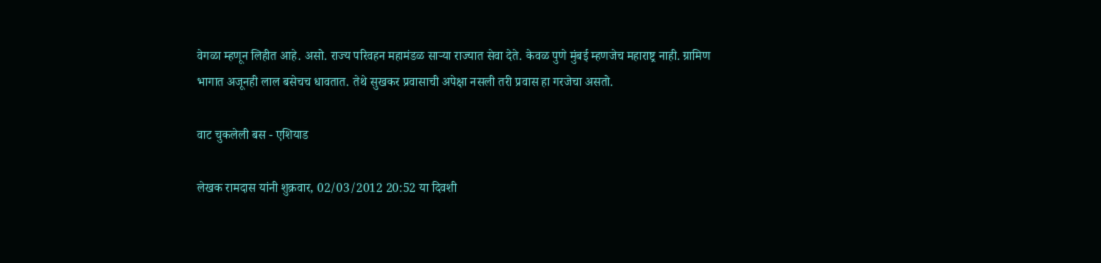वेगळा म्हणून लिहीत आहे. असो. राज्य परिवहन महामंडळ सार्‍या राज्यात सेवा देते. केवळ पुणे मुंबई म्हणजेच महाराष्ट्र नाही. ग्रामिण भागात अजूनही लाल बसेचच धावतात. तेथे सुखकर प्रवासाची अपेक्षा नसली तरी प्रवास हा गरजेचा असतो.

वाट चुकलेली बस - एशियाड

लेखक रामदास यांनी शुक्रवार, 02/03/2012 20:52 या दिवशी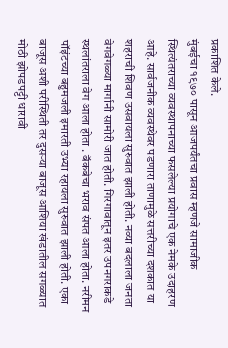प्रकाशित केले.
मुंबईचा १९७० पासून आजपर्यंतचा प्रवास म्हणजे सामाजीक स्थित्यंतराच्या व्यवस्थापनाच्या फसलेल्या प्रयोगाचे एक नेमके उदाहरण आहे. सार्वजनीक व्यवस्थेवर पडणारा ताणामुळे सत्तरीच्या दशकात या शहराची शिवण उसवायला सुरुवात झाली होती. नव्या बदलाला जनता वेगवेगळ्या मार्गानी सामोरी जात होती. गिरगावातून इतर उपनगराकडे स्थलांतराला वेग आला होता . बॅकबेचा भराव संपत आला होता. नरीमन पॉइंटच्या बहुमजली इमारती उभ्या रहायला सुरुवात झाली होती. एका बाजूस अशी परीस्थिती तर दुसर्‍या बाजूस आशिया खंडातील सगळ्यात मोठी झोपडपट्टी धारावी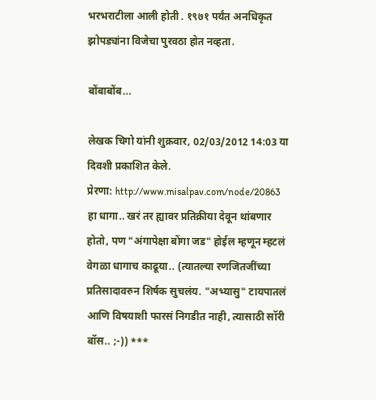भरभराटीला आली होती . १९७१ पर्यंत अनधिकृत झोपड्यांना विजेचा पुरवठा होत नव्हता.

बोंबाबोंब...

लेखक चिगो यांनी शुक्रवार, 02/03/2012 14:03 या दिवशी प्रकाशित केले.
प्रेरणा: http://www.misalpav.com/node/20863 हा धागा.. खरं तर ह्यावर प्रतिक्रीया देवून थांबणार होतो, पण "अंगापेक्षा बोंगा जड" होईल म्हणून म्हटलं वेगळा धागाच काढूया.. (त्यातल्या रणजितजींच्या प्रतिसादावरुन शिर्षक सुचलंय. "अभ्यासु" टायपातलं आणि विषयाशी फारसं निगडीत नाही, त्यासाठी सॉरी बॉस.. ;-)) ***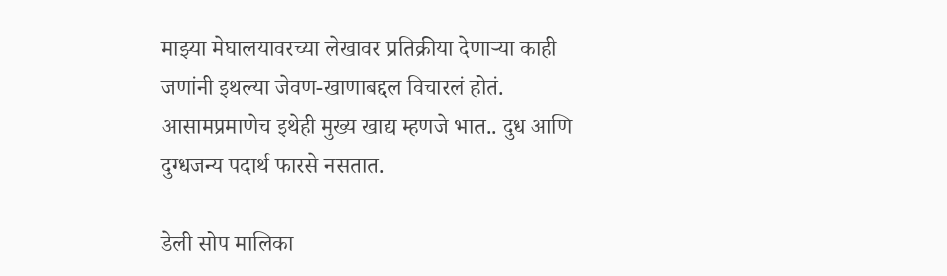माझ्या मेघालयावरच्या लेखावर प्रतिक्रीया देणार्‍या काही जणांनी इथल्या जेवण-खाणाबद्दल विचारलं होतं. आसामप्रमाणेच इथेही मुख्य खाद्य म्हणजे भात.. दुध आणि दुग्धजन्य पदार्थ फारसे नसतात.

डेली सोप मालिका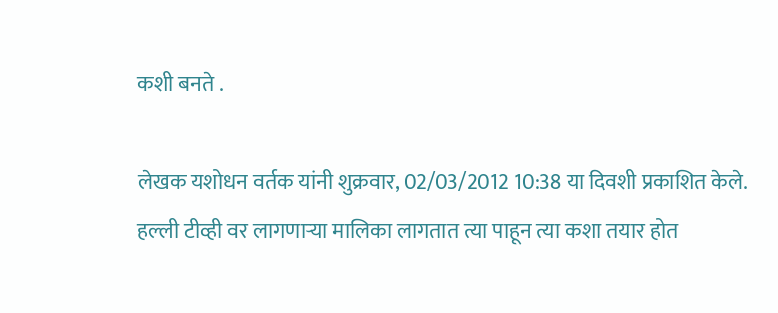कशी बनते .

लेखक यशोधन वर्तक यांनी शुक्रवार, 02/03/2012 10:38 या दिवशी प्रकाशित केले.
हल्ली टीव्ही वर लागणाऱ्या मालिका लागतात त्या पाहून त्या कशा तयार होत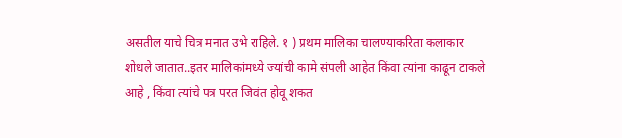असतील याचे चित्र मनात उभे राहिले. १ ) प्रथम मालिका चालण्याकरिता कलाकार शोधले जातात..इतर मालिकांमध्ये ज्यांची कामे संपली आहेत किंवा त्यांना काढून टाकले आहे , किंवा त्यांचे पत्र परत जिवंत होवू शकत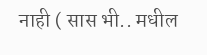नाही ( सास भी.. मधील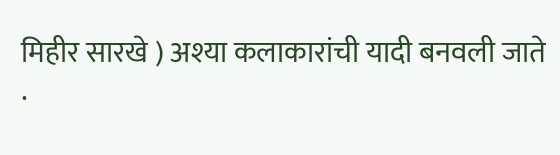मिहीर सारखे ) अश्या कलाकारांची यादी बनवली जाते .